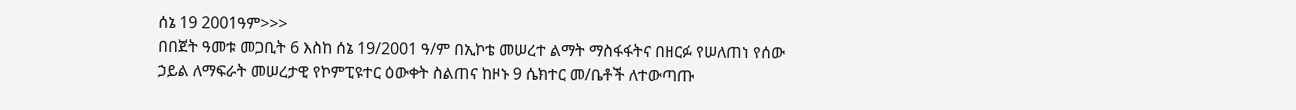ሰኔ 19 2001ዓም>>>
በበጀት ዓመቱ መጋቢት 6 እስከ ሰኔ 19/2001 ዓ/ም በኢኮቴ መሠረተ ልማት ማስፋፋትና በዘርፉ የሠለጠነ የሰው ኃይል ለማፍራት መሠረታዊ የኮምፒዩተር ዕውቀት ስልጠና ከዞኑ 9 ሴክተር መ/ቤቶች ለተውጣጡ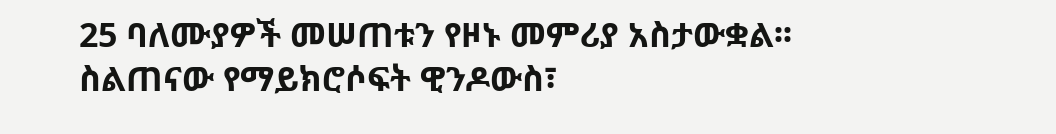25 ባለሙያዎች መሠጠቱን የዞኑ መምሪያ አስታውቋል፡፡ ስልጠናው የማይክሮሶፍት ዊንዶውስ፣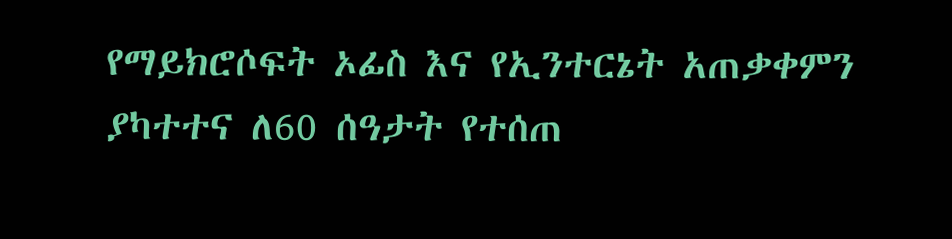የማይክሮሶፍት ኦፊስ እና የኢንተርኔት አጠቃቀምን ያካተተና ለ60 ሰዓታት የተሰጠ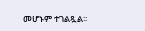መሆኑም ተገልጿል፡፡